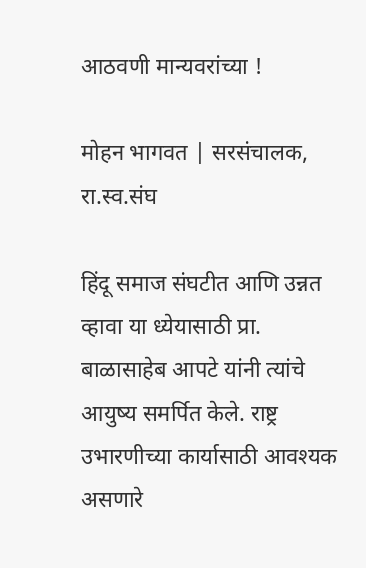आठवणी मान्यवरांच्या !

मोहन भागवत | सरसंचालक, रा.स्व.संघ

हिंदू समाज संघटीत आणि उन्नत व्हावा या ध्येयासाठी प्रा. बाळासाहेब आपटे यांनी त्यांचे आयुष्य समर्पित केले. राष्ट्र उभारणीच्या कार्यासाठी आवश्यक असणारे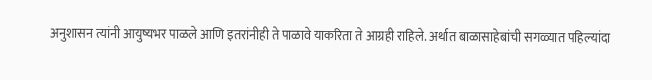अनुशासन त्यांनी आयुष्यभर पाळले आणि इतरांनीही ते पाळावे याकरिता ते आग्रही राहिले. अर्थात बाळासाहेबांची सगळ्यात पहिल्यांदा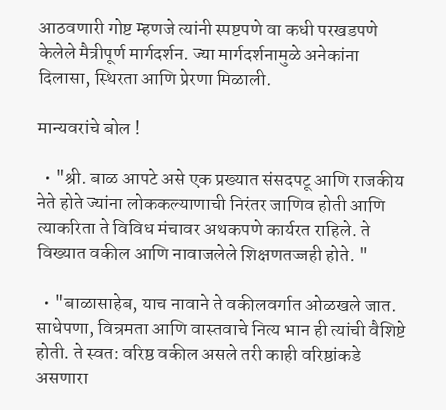आठवणारी गोष्ट म्हणजे त्यांनी स्पष्टपणे वा कधी परखडपणे केलेले मैत्रीपूर्ण मार्गदर्शन. ज्या मार्गदर्शनामुळे अनेकांना दिलासा, स्थिरता आणि प्रेरणा मिळाली.

मान्यवरांचे बोल !

  • "श्री. बाळ आपटे असे एक प्रख्यात संसदपटू आणि राजकीय नेते होते ज्यांना लोककल्याणाची निरंतर जाणिव होती आणि त्याकरिता ते विविध मंचावर अथकपणे कार्यरत राहिले. ते विख्यात वकील आणि नावाजलेले शिक्षणतज्जही होते. "

  • "बाळासाहेब, याच नावाने ते वकीलवर्गात ओळखले जात. साधेपणा, विन्रमता आणि वास्तवाचे नित्य भान ही त्यांची वैशिष्टे होती. ते स्वत: वरिष्ठ वकील असले तरी काही वरिष्ठांकडे असणारा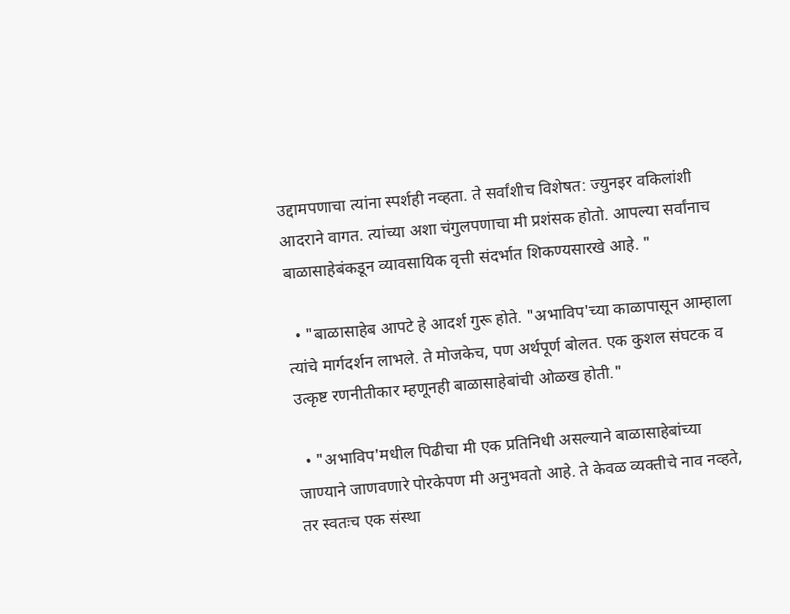उद्दामपणाचा त्यांना स्पर्शही नव्हता. ते सर्वांशीच विशेषत: ज्युनइर वकिलांशी आदराने वागत. त्यांच्या अशा चंगुलपणाचा मी प्रशंसक होतो. आपल्या सर्वांनाच बाळासाहेबंकडून व्यावसायिक वृत्ती संदर्भात शिकण्यसारखे आहे. "

  • "बाळासाहेब आपटे हे आदर्श गुरू होते. "अभाविप'च्या काळापासून आम्हाला त्यांचे मार्गदर्शन लाभले. ते मोजकेच, पण अर्थपूर्ण बोलत. एक कुशल संघटक व उत्कृष्ट रणनीतीकार म्हणूनही बाळासाहेबांची ओळख होती."

  • "अभाविप'मधील पिढीचा मी एक प्रतिनिधी असल्याने बाळासाहेबांच्या जाण्याने जाणवणारे पोरकेपण मी अनुभवतो आहे. ते केवळ व्यक्तीचे नाव नव्हते, तर स्वतःच एक संस्था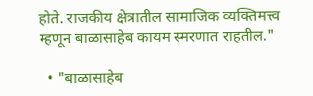होते. राजकीय क्षेत्रातील सामाजिक व्यक्तिमत्त्व म्हणून बाळासाहेब कायम स्मरणात राहतील."

  • "बाळासाहेब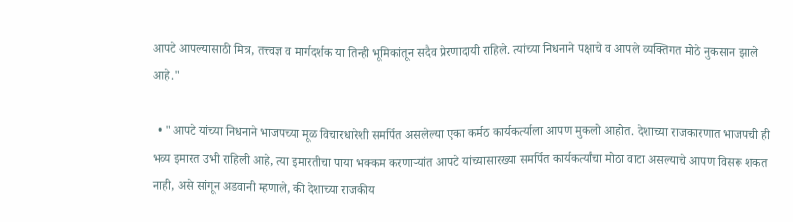आपटे आपल्यासाठी मित्र, तत्त्वज्ञ व मार्गदर्शक या तिन्ही भूमिकांतून सदैव प्रेरणादायी राहिले. त्यांच्या निधनाने पक्षाचे व आपले व्यक्तिगत मोठे नुकसान झाले आहे."

  • "आपटे यांच्या निधनाने भाजपच्या मूळ विचारधारेशी समर्पित असलेल्या एका कर्मठ कार्यकर्त्याला आपण मुकलो आहोत. देशाच्या राजकारणात भाजपची ही भव्य इमारत उभी राहिली आहे, त्या इमारतीचा पाया भक्कम करणाऱ्यांत आपटे यांच्यासारख्या समर्पित कार्यकर्त्यांचा मोठा वाटा असल्याचे आपण विसरू शकत नाही, असे सांगून अडवानी म्हणाले, की देशाच्या राजकीय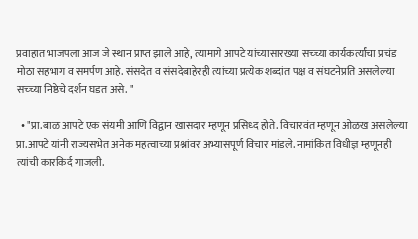प्रवाहात भाजपला आज जे स्थान प्राप्त झाले आहे, त्यामागे आपटे यांच्यासारख्या सच्च्या कार्यकर्त्यांचा प्रचंड मोठा सहभाग व समर्पण आहे. संसदेत व संसदेबाहेरही त्यांच्या प्रत्येक शब्दांत पक्ष व संघटनेप्रति असलेल्या सच्च्या निष्ठेचे दर्शन घडत असे. "

  • "प्रा.बाळ आपटे एक संयमी आणि विद्वान खासदार म्हणून प्रसिध्द होते. विचारवंत म्हणून ओळख असलेल्या प्रा.आपटे यांनी राज्यसभेत अनेक महत्वाच्या प्रश्नांवर अभ्यासपूर्ण विचार मांडले. नामांकित विधीज्ञ म्हणूनही त्यांची कारकिर्द गाजली.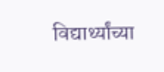विद्यार्थ्यांच्या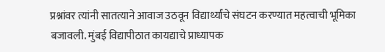प्रश्नांवर त्यांनी सातत्याने आवाज उठवून विद्यार्थ्यांचे संघटन करण्यात महत्वाची भूमिका बजावली. मुंबई विद्यापीठात कायद्याचे प्राध्यापक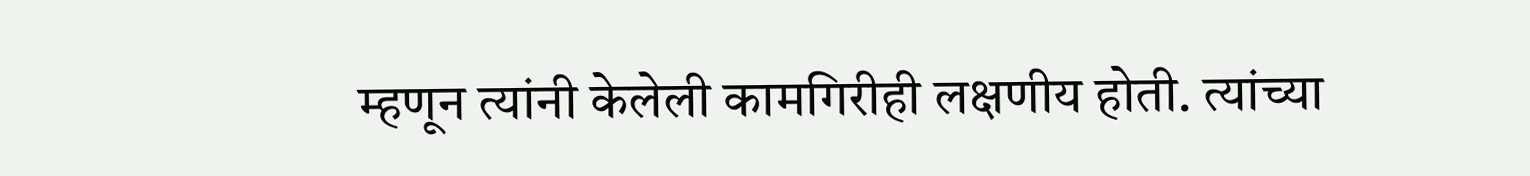म्हणून त्यांनी केलेली कामगिरीही लक्षणीय होती. त्यांच्या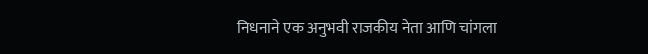निधनाने एक अनुभवी राजकीय नेता आणि चांगला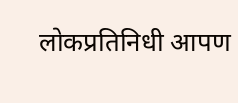लोकप्रतिनिधी आपण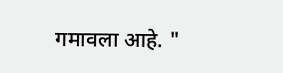गमावला आहे. "